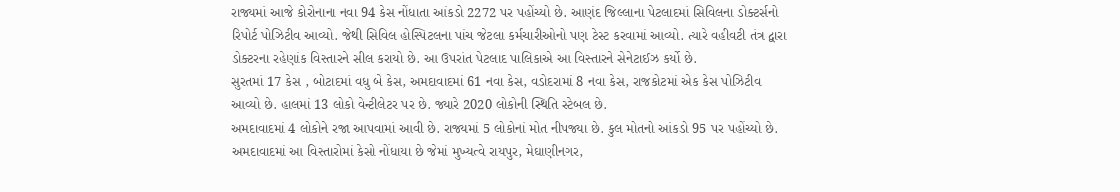રાજ્યમાં આજે કોરોનાના નવા 94 કેસ નોંધાતા આંકડો 2272 પર પહોંચ્યો છે. આણંદ જિલ્લાના પેટલાદમાં સિવિલના ડોક્ટર્સનો રિપોર્ટ પોઝિટીવ આવ્યો. જેથી સિવિલ હોસ્પિટલના પાંચ જેટલા કર્મચારીઓનો પણ ટેસ્ટ કરવામાં આવ્યો. ત્યારે વહીવટી તંત્ર દ્વારા ડોક્ટરના રહેણાંક વિસ્તારને સીલ કરાયો છે. આ ઉપરાંત પેટલાદ પાલિકાએ આ વિસ્તારને સેનેટાઈઝ કર્યો છે.
સુરતમાં 17 કેસ , બોટાદમાં વધુ બે કેસ, અમદાવાદમાં 61 નવા કેસ, વડોદરામાં 8 નવા કેસ, રાજકોટમાં એક કેસ પોઝિટીવ આવ્યો છે. હાલમાં 13 લોકો વેન્ટીલેટર પર છે. જ્યારે 2020 લોકોની સ્થિતિ સ્ટેબલ છે.
અમદાવાદમાં 4 લોકોને રજા આપવામાં આવી છે. રાજ્યમાં 5 લોકોનાં મોત નીપજ્યા છે. કુલ મોતનો આંકડો 95 પર પહોંચ્યો છે. અમદાવાદમાં આ વિસ્તારોમાં કેસો નોંધાયા છે જેમાં મુખ્યત્વે રાયપુર, મેઘાણીનગર,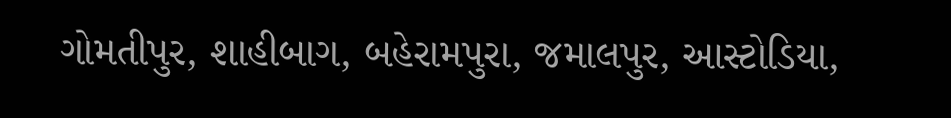ગોમતીપુર, શાહીબાગ, બહેરામપુરા, જમાલપુર, આસ્ટોડિયા,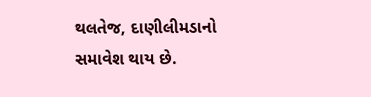થલતેજ, દાણીલીમડાનો સમાવેશ થાય છે.